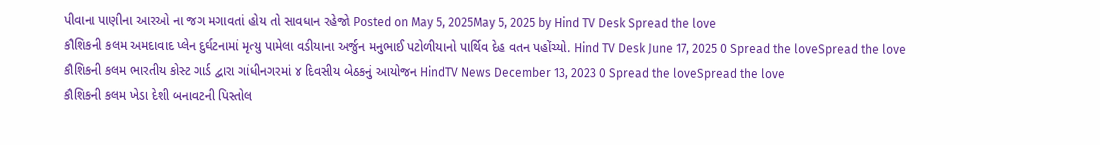પીવાના પાણીના આરઓ ના જગ મગાવતાં હોય તો સાવધાન રહેજો Posted on May 5, 2025May 5, 2025 by Hind TV Desk Spread the love
કૌશિકની કલમ અમદાવાદ પ્લેન દુર્ઘટનામાં મૃત્યુ પામેલા વડીયાના અર્જુન મનુભાઈ પટોળીયાનો પાર્થિવ દેહ વતન પહોંચ્યો. Hind TV Desk June 17, 2025 0 Spread the loveSpread the love
કૌશિકની કલમ ભારતીય કોસ્ટ ગાર્ડ દ્વારા ગાંધીનગરમાં ૪ દિવસીય બેઠકનું આયોજન HindTV News December 13, 2023 0 Spread the loveSpread the love
કૌશિકની કલમ ખેડા દેશી બનાવટની પિસ્તોલ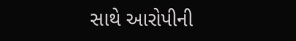સાથે આરોપીની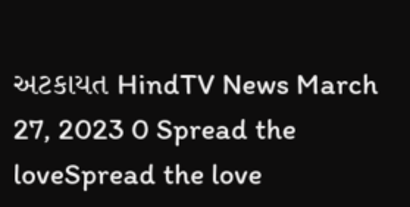અટકાયત HindTV News March 27, 2023 0 Spread the loveSpread the love